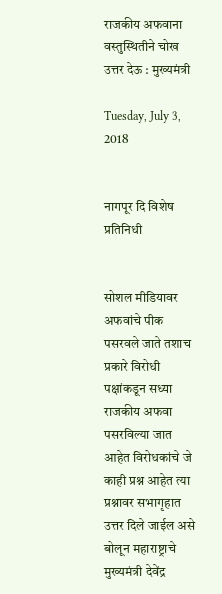राजकीय अफवाना वस्तुस्थितीने चोख उत्तर देऊ : मुख्यमंत्री

Tuesday, July 3, 2018


नागपूर दि विशेष प्रतिनिधी


सोशल मीडियावर अफवांचे पीक पसरवले जाते तशाच प्रकारे विरोधी पक्षांकडून सध्या राजकीय अफवा पसरविल्या जात आहेत विरोधकांचे जे काही प्रश्न आहेत त्या प्रश्नावर सभागृहात उत्तर दिले जाईल असे बोलून महाराष्ट्राचे मुख्यमंत्री देवेंद्र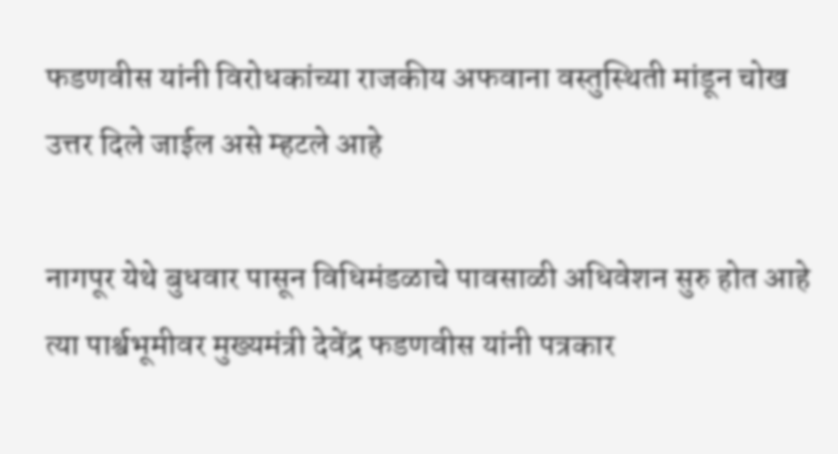फडणवीस यांनी विरोधकांच्या राजकीय अफवाना वस्तुस्थिती मांडून चोख उत्तर दिले जाईल असे म्हटले आहे

नागपूर येथे बुधवार पासून विधिमंडळाचे पावसाळी अधिवेशन सुरु होत आहे त्या पार्श्वभूमीवर मुख्यमंत्री देवेंद्र फडणवीस यांनी पत्रकार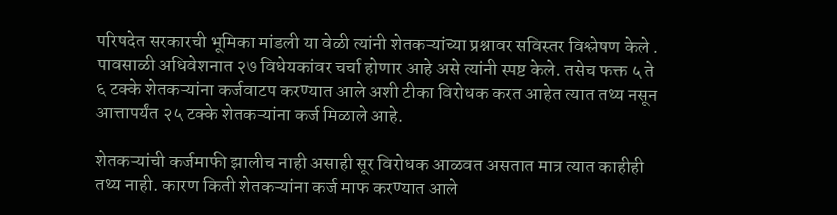परिषदेत सरकारची भूमिका मांडली या वेळी त्यांनी शेतकऱ्यांच्या प्रश्नावर सविस्तर विश्लेषण केले . पावसाळी अधिवेशनात २७ विधेयकांवर चर्चा होणार आहे असे त्यांनी स्पष्ट केले. तसेच फक्त ५ ते ६ टक्के शेतकऱ्यांना कर्जवाटप करण्यात आले अशी टीका विरोधक करत आहेत त्यात तथ्य नसून आत्तापर्यंत २५ टक्के शेतकऱ्यांना कर्ज मिळाले आहे.

शेतकऱ्यांची कर्जमाफी झालीच नाही असाही सूर विरोधक आळवत असतात मात्र त्यात काहीही तथ्य नाही. कारण किती शेतकऱ्यांना कर्ज माफ करण्यात आले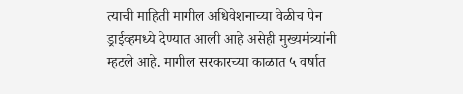त्याची माहिती मागील अधिवेशनाच्या वेळीच पेन ड्राईव्हमध्ये देण्यात आली आहे असेही मुख्यमंत्र्यांनी म्हटले आहे. मागील सरकारच्या काळात ५ वर्षात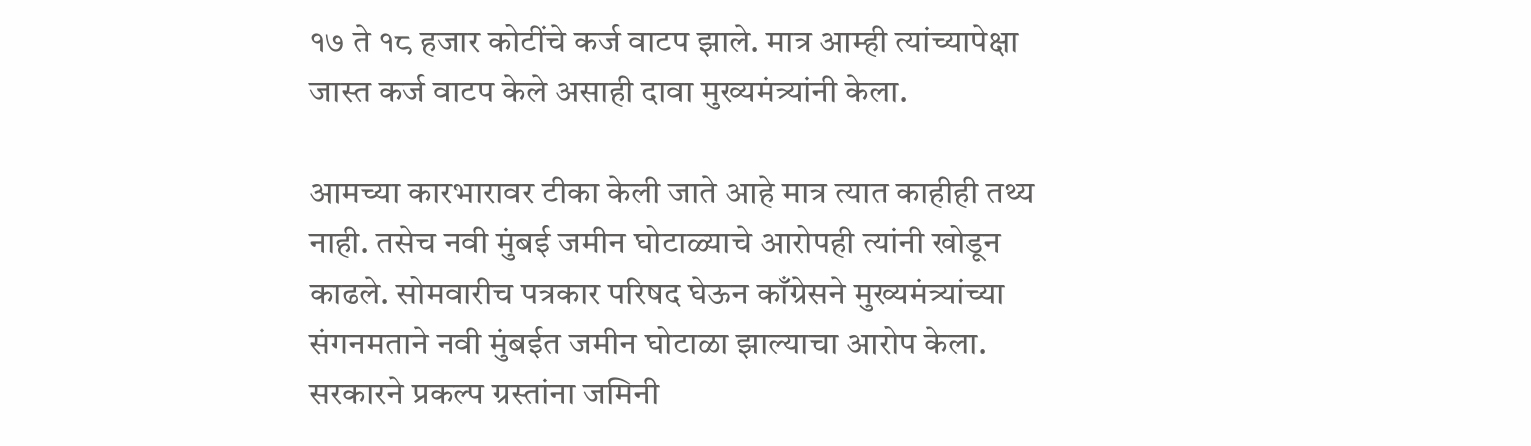१७ ते १८ हजार कोटींचे कर्ज वाटप झाले. मात्र आम्ही त्यांच्यापेक्षा जास्त कर्ज वाटप केले असाही दावा मुख्यमंत्र्यांनी केला.

आमच्या कारभारावर टीका केली जाते आहे मात्र त्यात काहीही तथ्य नाही. तसेच नवी मुंबई जमीन घोटाळ्याचे आरोपही त्यांनी खोडून काढले. सोमवारीच पत्रकार परिषद घेऊन काँग्रेसने मुख्यमंत्र्यांच्या संगनमताने नवी मुंबईत जमीन घोटाळा झाल्याचा आरोप केला. सरकारने प्रकल्प ग्रस्तांना जमिनी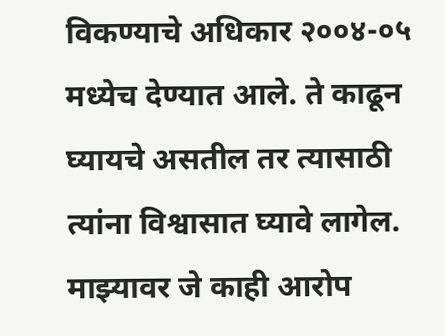विकण्याचे अधिकार २००४-०५ मध्येच देण्यात आले. ते काढून घ्यायचे असतील तर त्यासाठी त्यांना विश्वासात घ्यावे लागेल. माझ्यावर जे काही आरोप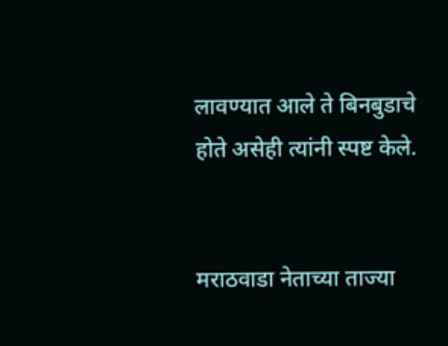लावण्यात आले ते बिनबुडाचे होते असेही त्यांनी स्पष्ट केले.


मराठवाडा नेताच्या ताज्या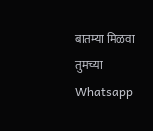बातम्या मिळवा तुमच्या Whatsapp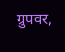ग्रुपवर,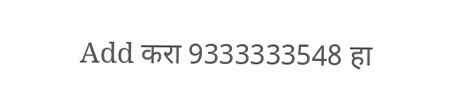Add करा 9333333548 हा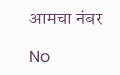आमचा नंबर

No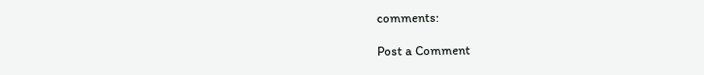comments:

Post a Comment